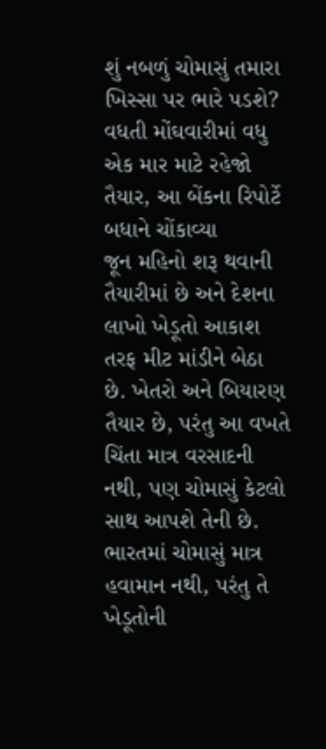શું નબળું ચોમાસું તમારા ખિસ્સા પર ભારે પડશે? વધતી મોંઘવારીમાં વધુ એક માર માટે રહેજો તૈયાર, આ બેંકના રિપોર્ટે બધાને ચોંકાવ્યા
જૂન મહિનો શરૂ થવાની તૈયારીમાં છે અને દેશના લાખો ખેડૂતો આકાશ તરફ મીટ માંડીને બેઠા છે. ખેતરો અને બિયારણ તૈયાર છે, પરંતુ આ વખતે ચિંતા માત્ર વરસાદની નથી, પણ ચોમાસું કેટલો સાથ આપશે તેની છે. ભારતમાં ચોમાસું માત્ર હવામાન નથી, પરંતુ તે ખેડૂતોની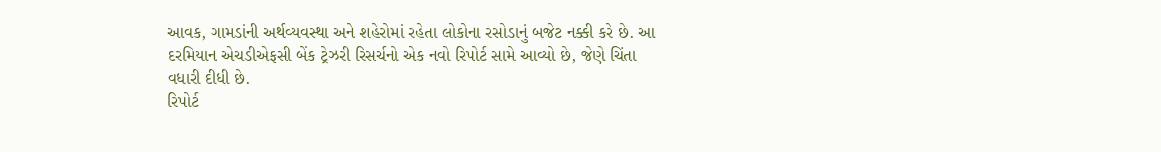આવક, ગામડાંની અર્થવ્યવસ્થા અને શહેરોમાં રહેતા લોકોના રસોડાનું બજેટ નક્કી કરે છે. આ દરમિયાન એચડીએફસી બેંક ટ્રેઝરી રિસર્ચનો એક નવો રિપોર્ટ સામે આવ્યો છે, જેણે ચિંતા વધારી દીધી છે.
રિપોર્ટ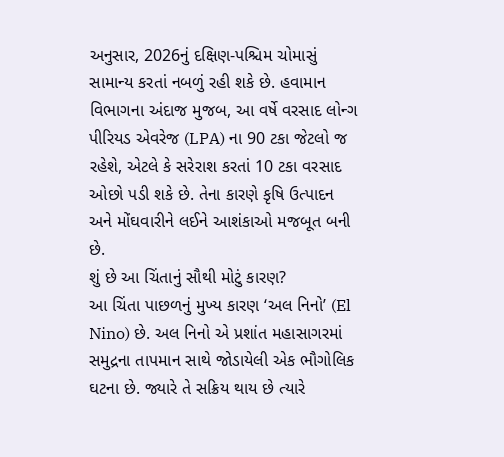અનુસાર, 2026નું દક્ષિણ-પશ્ચિમ ચોમાસું સામાન્ય કરતાં નબળું રહી શકે છે. હવામાન વિભાગના અંદાજ મુજબ, આ વર્ષે વરસાદ લોન્ગ પીરિયડ એવરેજ (LPA) ના 90 ટકા જેટલો જ રહેશે, એટલે કે સરેરાશ કરતાં 10 ટકા વરસાદ ઓછો પડી શકે છે. તેના કારણે કૃષિ ઉત્પાદન અને મોંઘવારીને લઈને આશંકાઓ મજબૂત બની છે.
શું છે આ ચિંતાનું સૌથી મોટું કારણ?
આ ચિંતા પાછળનું મુખ્ય કારણ ‘અલ નિનો’ (El Nino) છે. અલ નિનો એ પ્રશાંત મહાસાગરમાં સમુદ્રના તાપમાન સાથે જોડાયેલી એક ભૌગોલિક ઘટના છે. જ્યારે તે સક્રિય થાય છે ત્યારે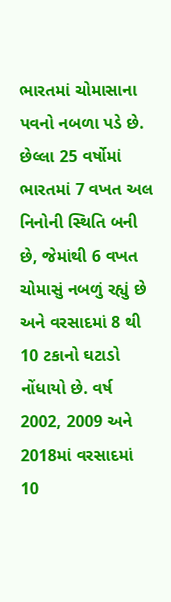ભારતમાં ચોમાસાના પવનો નબળા પડે છે. છેલ્લા 25 વર્ષોમાં ભારતમાં 7 વખત અલ નિનોની સ્થિતિ બની છે, જેમાંથી 6 વખત ચોમાસું નબળું રહ્યું છે અને વરસાદમાં 8 થી 10 ટકાનો ઘટાડો નોંધાયો છે. વર્ષ 2002, 2009 અને 2018માં વરસાદમાં 10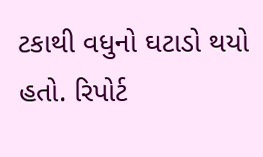ટકાથી વધુનો ઘટાડો થયો હતો. રિપોર્ટ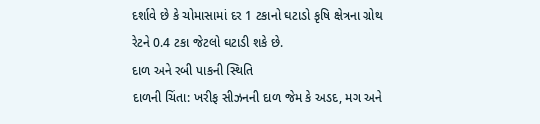દર્શાવે છે કે ચોમાસામાં દર 1 ટકાનો ઘટાડો કૃષિ ક્ષેત્રના ગ્રોથ રેટને 0.4 ટકા જેટલો ઘટાડી શકે છે.
દાળ અને રબી પાકની સ્થિતિ
દાળની ચિંતા: ખરીફ સીઝનની દાળ જેમ કે અડદ, મગ અને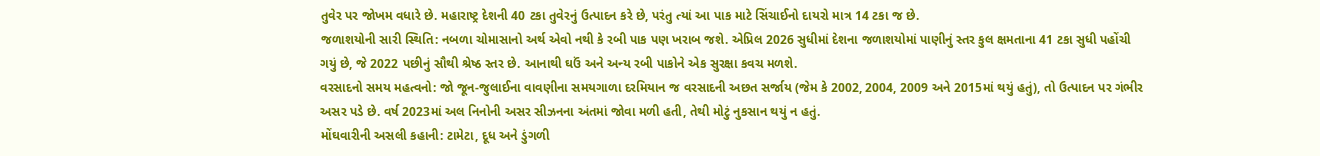તુવેર પર જોખમ વધારે છે. મહારાષ્ટ્ર દેશની 40 ટકા તુવેરનું ઉત્પાદન કરે છે, પરંતુ ત્યાં આ પાક માટે સિંચાઈનો દાયરો માત્ર 14 ટકા જ છે.
જળાશયોની સારી સ્થિતિ: નબળા ચોમાસાનો અર્થ એવો નથી કે રબી પાક પણ ખરાબ જશે. એપ્રિલ 2026 સુધીમાં દેશના જળાશયોમાં પાણીનું સ્તર કુલ ક્ષમતાના 41 ટકા સુધી પહોંચી ગયું છે, જે 2022 પછીનું સૌથી શ્રેષ્ઠ સ્તર છે. આનાથી ઘઉં અને અન્ય રબી પાકોને એક સુરક્ષા કવચ મળશે.
વરસાદનો સમય મહત્વનો: જો જૂન-જુલાઈના વાવણીના સમયગાળા દરમિયાન જ વરસાદની અછત સર્જાય (જેમ કે 2002, 2004, 2009 અને 2015માં થયું હતું), તો ઉત્પાદન પર ગંભીર અસર પડે છે. વર્ષ 2023માં અલ નિનોની અસર સીઝનના અંતમાં જોવા મળી હતી, તેથી મોટું નુકસાન થયું ન હતું.
મોંઘવારીની અસલી કહાની: ટામેટા, દૂધ અને ડુંગળી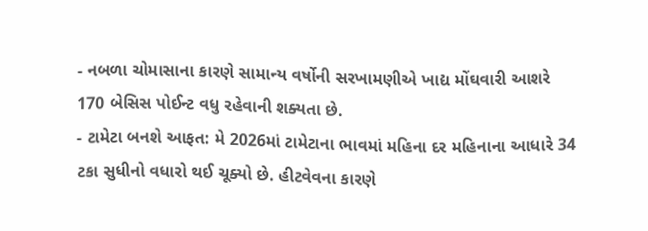- નબળા ચોમાસાના કારણે સામાન્ય વર્ષોની સરખામણીએ ખાદ્ય મોંઘવારી આશરે 170 બેસિસ પોઈન્ટ વધુ રહેવાની શક્યતા છે.
- ટામેટા બનશે આફત: મે 2026માં ટામેટાના ભાવમાં મહિના દર મહિનાના આધારે 34 ટકા સુધીનો વધારો થઈ ચૂક્યો છે. હીટવેવના કારણે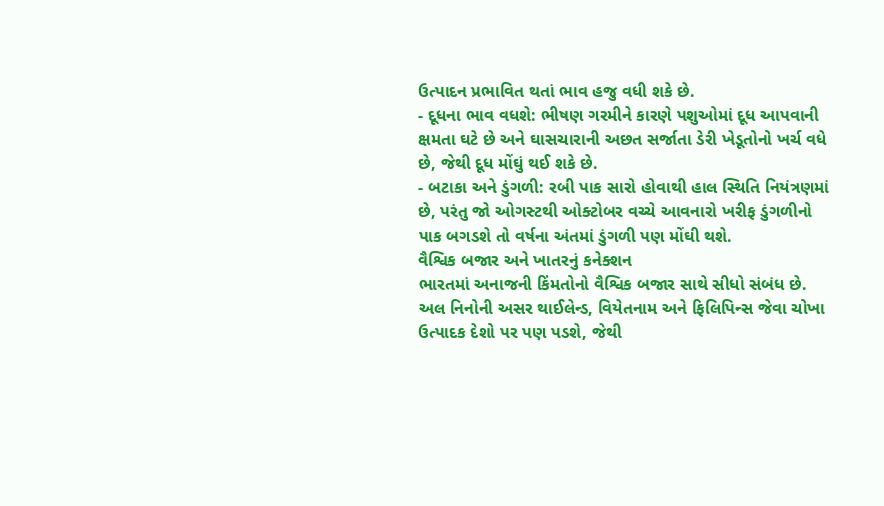ઉત્પાદન પ્રભાવિત થતાં ભાવ હજુ વધી શકે છે.
- દૂધના ભાવ વધશે: ભીષણ ગરમીને કારણે પશુઓમાં દૂધ આપવાની ક્ષમતા ઘટે છે અને ઘાસચારાની અછત સર્જાતા ડેરી ખેડૂતોનો ખર્ચ વધે છે, જેથી દૂધ મોંઘું થઈ શકે છે.
- બટાકા અને ડુંગળી: રબી પાક સારો હોવાથી હાલ સ્થિતિ નિયંત્રણમાં છે, પરંતુ જો ઓગસ્ટથી ઓક્ટોબર વચ્ચે આવનારો ખરીફ ડુંગળીનો પાક બગડશે તો વર્ષના અંતમાં ડુંગળી પણ મોંઘી થશે.
વૈશ્વિક બજાર અને ખાતરનું કનેક્શન
ભારતમાં અનાજની કિંમતોનો વૈશ્વિક બજાર સાથે સીધો સંબંધ છે. અલ નિનોની અસર થાઈલેન્ડ, વિયેતનામ અને ફિલિપિન્સ જેવા ચોખા ઉત્પાદક દેશો પર પણ પડશે, જેથી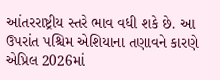આંતરરાષ્ટ્રીય સ્તરે ભાવ વધી શકે છે. આ ઉપરાંત પશ્ચિમ એશિયાના તણાવને કારણે એપ્રિલ 2026માં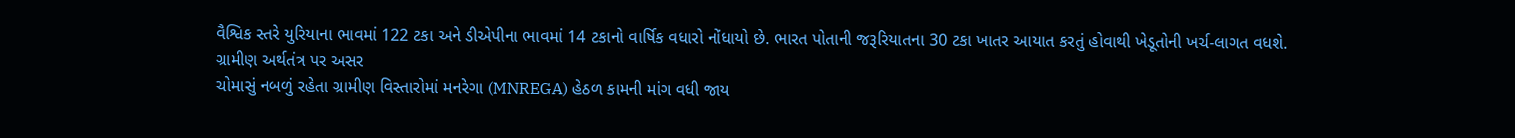વૈશ્વિક સ્તરે યુરિયાના ભાવમાં 122 ટકા અને ડીએપીના ભાવમાં 14 ટકાનો વાર્ષિક વધારો નોંધાયો છે. ભારત પોતાની જરૂરિયાતના 30 ટકા ખાતર આયાત કરતું હોવાથી ખેડૂતોની ખર્ચ-લાગત વધશે.
ગ્રામીણ અર્થતંત્ર પર અસર
ચોમાસું નબળું રહેતા ગ્રામીણ વિસ્તારોમાં મનરેગા (MNREGA) હેઠળ કામની માંગ વધી જાય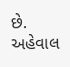છે. અહેવાલ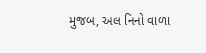મુજબ, અલ નિનો વાળા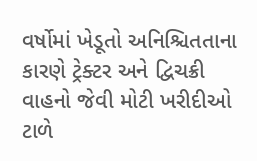વર્ષોમાં ખેડૂતો અનિશ્ચિતતાના કારણે ટ્રેક્ટર અને દ્વિચક્રી વાહનો જેવી મોટી ખરીદીઓ ટાળે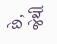છે, જેથી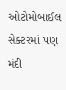ઓટોમોબાઈલ સેક્ટરમાં પણ મંદી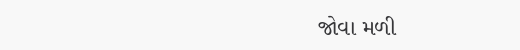જોવા મળી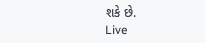શકે છે.
Live